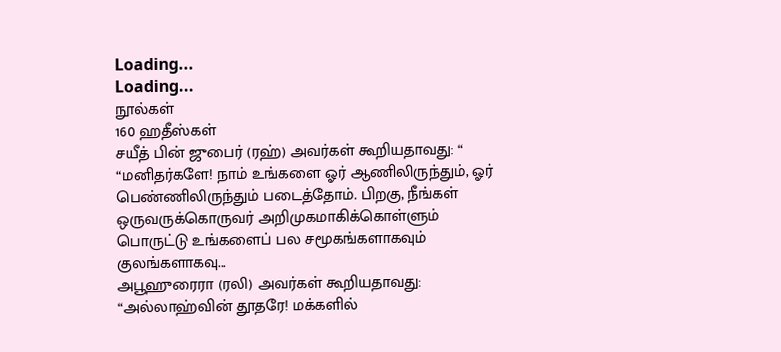Loading...
Loading...
நூல்கள்
160 ஹதீஸ்கள்
சயீத் பின் ஜுபைர் (ரஹ்) அவர்கள் கூறியதாவது: “ “மனிதர்களே! நாம் உங்களை ஓர் ஆணிலிருந்தும், ஓர் பெண்ணிலிருந்தும் படைத்தோம். பிறகு, நீங்கள் ஒருவருக்கொருவர் அறிமுகமாகிக்கொள்ளும் பொருட்டு உங்களைப் பல சமூகங்களாகவும் குலங்களாகவு...
அபூஹுரைரா (ரலி) அவர்கள் கூறியதாவது: “அல்லாஹ்வின் தூதரே! மக்களில்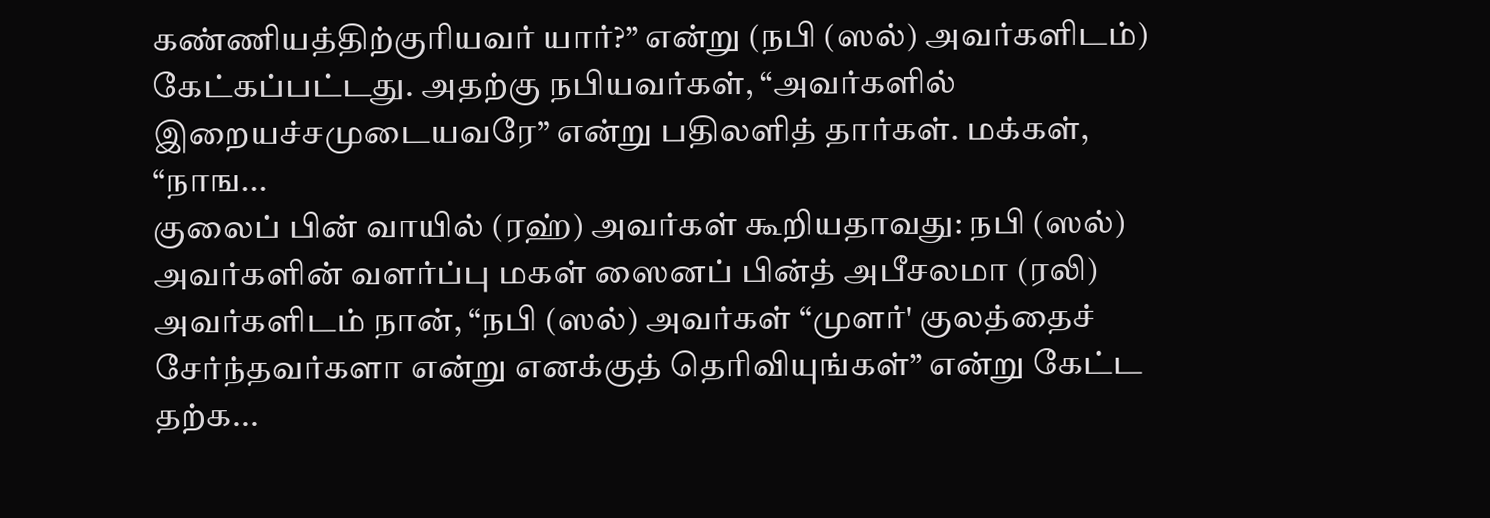கண்ணியத்திற்குரியவர் யார்?” என்று (நபி (ஸல்) அவர்களிடம்) கேட்கப்பட்டது. அதற்கு நபியவர்கள், “அவர்களில் இறையச்சமுடையவரே” என்று பதிலளித் தார்கள். மக்கள், “நாங...
குலைப் பின் வாயில் (ரஹ்) அவர்கள் கூறியதாவது: நபி (ஸல்) அவர்களின் வளர்ப்பு மகள் ஸைனப் பின்த் அபீசலமா (ரலி) அவர்களிடம் நான், “நபி (ஸல்) அவர்கள் “முளர்' குலத்தைச் சேர்ந்தவர்களா என்று எனக்குத் தெரிவியுங்கள்” என்று கேட்ட தற்க...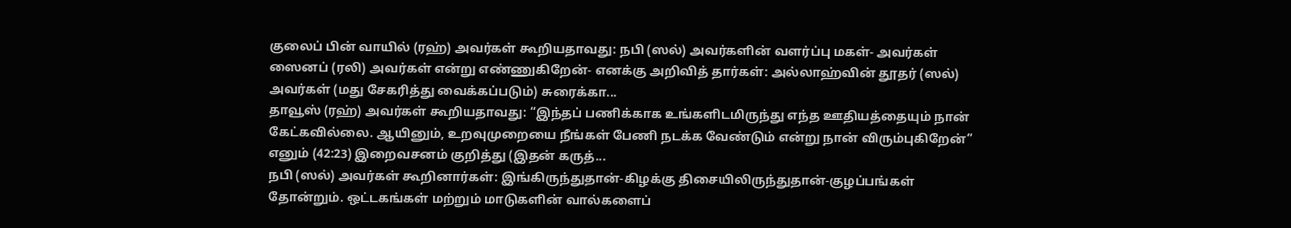குலைப் பின் வாயில் (ரஹ்) அவர்கள் கூறியதாவது: நபி (ஸல்) அவர்களின் வளர்ப்பு மகள்- அவர்கள் ஸைனப் (ரலி) அவர்கள் என்று எண்ணுகிறேன்- எனக்கு அறிவித் தார்கள்: அல்லாஹ்வின் தூதர் (ஸல்) அவர்கள் (மது சேகரித்து வைக்கப்படும்) சுரைக்கா...
தாவூஸ் (ரஹ்) அவர்கள் கூறியதாவது: “இந்தப் பணிக்காக உங்களிடமிருந்து எந்த ஊதியத்தையும் நான் கேட்கவில்லை. ஆயினும், உறவுமுறையை நீங்கள் பேணி நடக்க வேண்டும் என்று நான் விரும்புகிறேன்” எனும் (42:23) இறைவசனம் குறித்து (இதன் கருத்...
நபி (ஸல்) அவர்கள் கூறினார்கள்: இங்கிருந்துதான்-கிழக்கு திசையிலிருந்துதான்-குழப்பங்கள் தோன்றும். ஒட்டகங்கள் மற்றும் மாடுகளின் வால்களைப்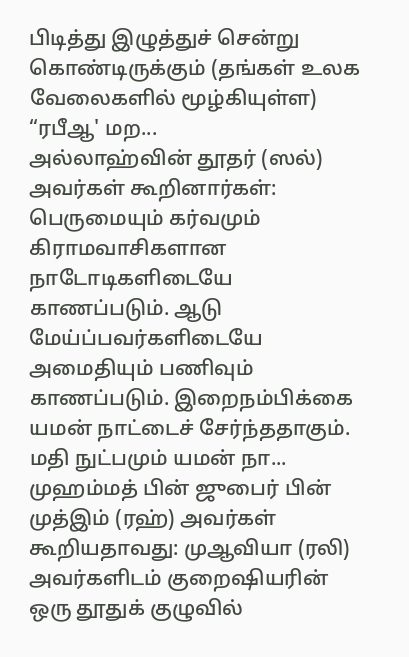பிடித்து இழுத்துச் சென்று கொண்டிருக்கும் (தங்கள் உலக வேலைகளில் மூழ்கியுள்ள) “ரபீஆ' மற...
அல்லாஹ்வின் தூதர் (ஸல்) அவர்கள் கூறினார்கள்: பெருமையும் கர்வமும் கிராமவாசிகளான நாடோடிகளிடையே காணப்படும். ஆடு மேய்ப்பவர்களிடையே அமைதியும் பணிவும் காணப்படும். இறைநம்பிக்கை யமன் நாட்டைச் சேர்ந்ததாகும். மதி நுட்பமும் யமன் நா...
முஹம்மத் பின் ஜுபைர் பின் முத்இம் (ரஹ்) அவர்கள் கூறியதாவது: முஆவியா (ரலி) அவர்களிடம் குறைஷியரின் ஒரு தூதுக் குழுவில்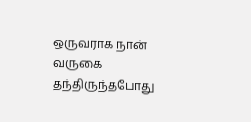ஒருவராக நான் வருகை தந்திருந்தபோது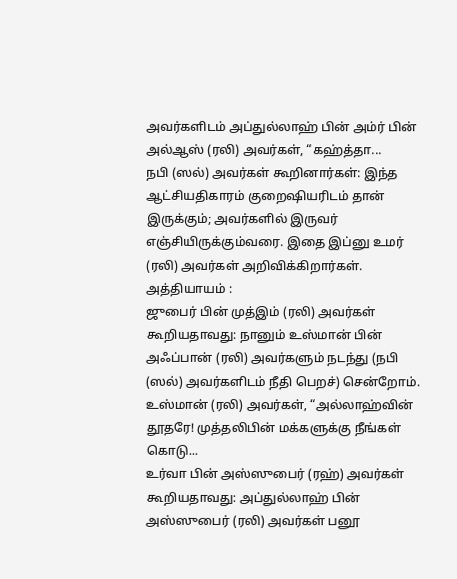அவர்களிடம் அப்துல்லாஹ் பின் அம்ர் பின் அல்ஆஸ் (ரலி) அவர்கள், “கஹ்த்தா...
நபி (ஸல்) அவர்கள் கூறினார்கள்: இந்த ஆட்சியதிகாரம் குறைஷியரிடம் தான் இருக்கும்; அவர்களில் இருவர் எஞ்சியிருக்கும்வரை. இதை இப்னு உமர் (ரலி) அவர்கள் அறிவிக்கிறார்கள். அத்தியாயம் :
ஜுபைர் பின் முத்இம் (ரலி) அவர்கள் கூறியதாவது: நானும் உஸ்மான் பின் அஃப்பான் (ரலி) அவர்களும் நடந்து (நபி (ஸல்) அவர்களிடம் நீதி பெறச்) சென்றோம். உஸ்மான் (ரலி) அவர்கள், “அல்லாஹ்வின் தூதரே! முத்தலிபின் மக்களுக்கு நீங்கள் கொடு...
உர்வா பின் அஸ்ஸுபைர் (ரஹ்) அவர்கள் கூறியதாவது: அப்துல்லாஹ் பின் அஸ்ஸுபைர் (ரலி) அவர்கள் பனூ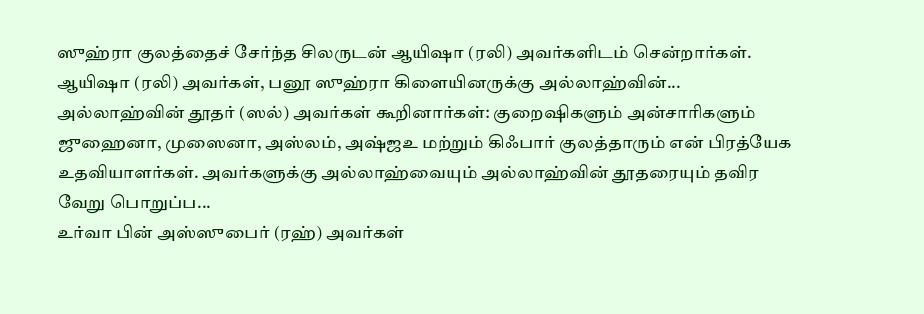ஸுஹ்ரா குலத்தைச் சேர்ந்த சிலருடன் ஆயிஷா (ரலி) அவர்களிடம் சென்றார்கள். ஆயிஷா (ரலி) அவர்கள், பனூ ஸுஹ்ரா கிளையினருக்கு அல்லாஹ்வின்...
அல்லாஹ்வின் தூதர் (ஸல்) அவர்கள் கூறினார்கள்: குறைஷிகளும் அன்சாரிகளும் ஜுஹைனா, முஸைனா, அஸ்லம், அஷ்ஜஉ மற்றும் கிஃபார் குலத்தாரும் என் பிரத்யேக உதவியாளர்கள். அவர்களுக்கு அல்லாஹ்வையும் அல்லாஹ்வின் தூதரையும் தவிர வேறு பொறுப்ப...
உர்வா பின் அஸ்ஸுபைர் (ரஹ்) அவர்கள்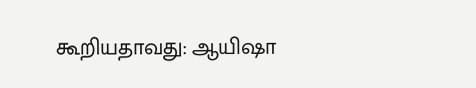கூறியதாவது: ஆயிஷா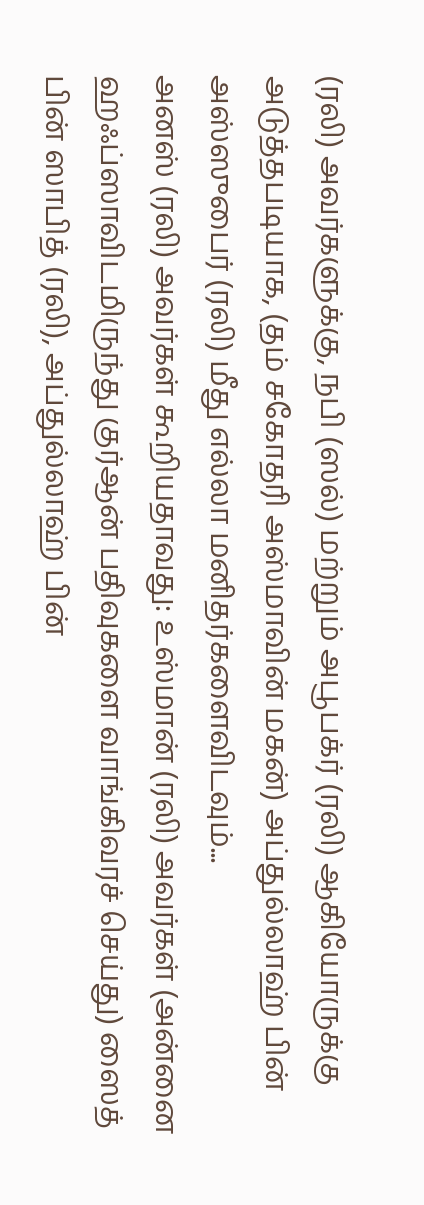(ரலி) அவர்களுக்கு, நபி (ஸல்) மற்றும் அபூபக்ர் (ரலி) ஆகியோருக்கு அடுத்தபடியாக, (தம் சகோதரி அஸ்மாவின் மகன்) அப்துல்லாஹ் பின் அஸ்ஸுபைர் (ரலி) மீது எல்லா மனிதர்களைவிடவும்...
அனஸ் (ரலி) அவர்கள் கூறியதாவது: உஸ்மான் (ரலி) அவர்கள் (அன்னை ஹஃப்ஸாவிடமிருந்து குர்ஆன் பதிவுகளை வாங்கிவரச் செய்து) ஸைத் பின் ஸாபித் (ரலி), அப்துல்லாஹ் பின்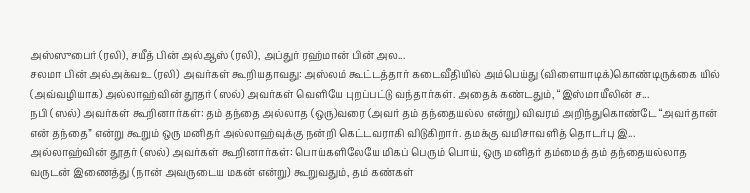அஸ்ஸுபைர் (ரலி), சயீத் பின் அல்ஆஸ் (ரலி), அப்துர் ரஹ்மான் பின் அல...
சலமா பின் அல்அக்வஉ (ரலி) அவர்கள் கூறியதாவது: அஸ்லம் கூட்டத்தார் கடைவீதியில் அம்பெய்து (விளையாடிக்)கொண்டிருக்கை யில் (அவ்வழியாக) அல்லாஹ்வின் தூதர் (ஸல்) அவர்கள் வெளியே புறப்பட்டு வந்தார்கள். அதைக் கண்டதும், “இஸ்மாயீலின் ச...
நபி (ஸல்) அவர்கள் கூறினார்கள்: தம் தந்தை அல்லாத (ஒரு)வரை (அவர் தம் தந்தையல்ல என்று) விவரம் அறிந்துகொண்டே “அவர்தான் என் தந்தை” என்று கூறும் ஒரு மனிதர் அல்லாஹ்வுக்கு நன்றி கெட்டவராகி விடுகிறார். தமக்கு வமிசாவளித் தொடர்பு இ...
அல்லாஹ்வின் தூதர் (ஸல்) அவர்கள் கூறினார்கள்: பொய்களிலேயே மிகப் பெரும் பொய், ஒரு மனிதர் தம்மைத் தம் தந்தையல்லாத வருடன் இணைத்து (நான் அவருடைய மகன் என்று) கூறுவதும், தம் கண்கள்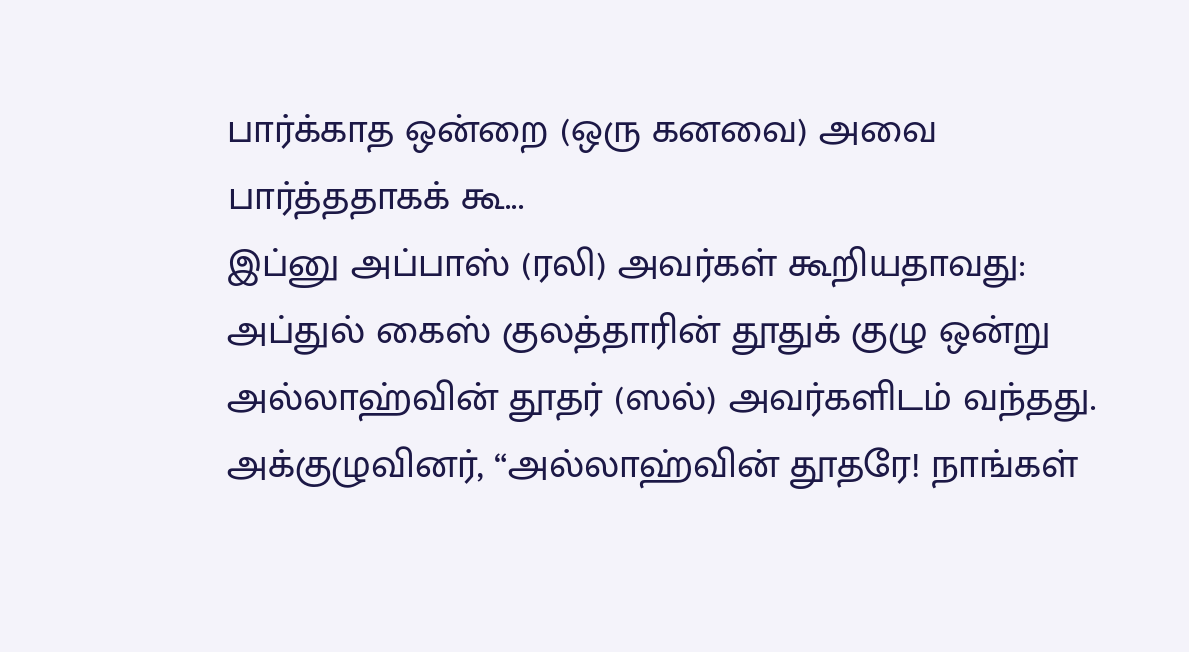பார்க்காத ஒன்றை (ஒரு கனவை) அவை பார்த்ததாகக் கூ...
இப்னு அப்பாஸ் (ரலி) அவர்கள் கூறியதாவது: அப்துல் கைஸ் குலத்தாரின் தூதுக் குழு ஒன்று அல்லாஹ்வின் தூதர் (ஸல்) அவர்களிடம் வந்தது. அக்குழுவினர், “அல்லாஹ்வின் தூதரே! நாங்கள்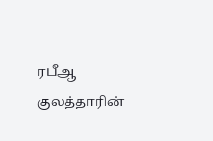ரபீஆ குலத்தாரின்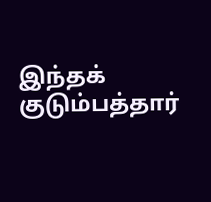இந்தக் குடும்பத்தார்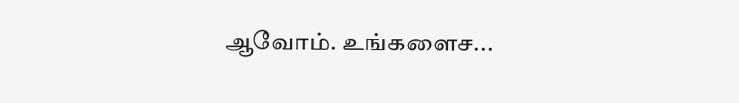ஆவோம். உங்களைச...